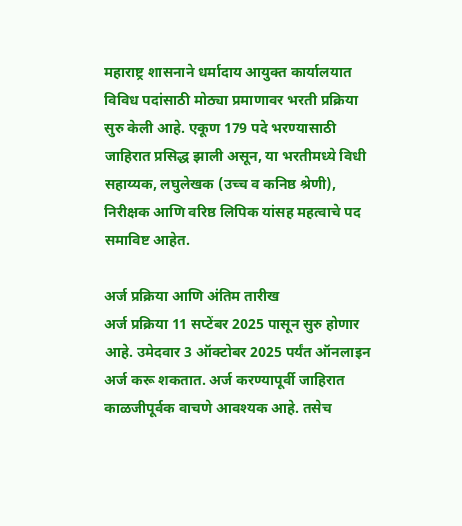महाराष्ट्र शासनाने धर्मादाय आयुक्त कार्यालयात विविध पदांसाठी मोठ्या प्रमाणावर भरती प्रक्रिया सुरु केली आहे. एकूण 179 पदे भरण्यासाठी जाहिरात प्रसिद्ध झाली असून, या भरतीमध्ये विधी सहाय्यक, लघुलेखक (उच्च व कनिष्ठ श्रेणी), निरीक्षक आणि वरिष्ठ लिपिक यांसह महत्वाचे पद समाविष्ट आहेत.

अर्ज प्रक्रिया आणि अंतिम तारीख
अर्ज प्रक्रिया 11 सप्टेंबर 2025 पासून सुरु होणार आहे. उमेदवार 3 ऑक्टोबर 2025 पर्यंत ऑनलाइन अर्ज करू शकतात. अर्ज करण्यापूर्वी जाहिरात काळजीपूर्वक वाचणे आवश्यक आहे. तसेच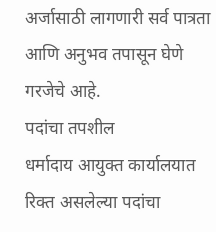अर्जासाठी लागणारी सर्व पात्रता आणि अनुभव तपासून घेणे गरजेचे आहे.
पदांचा तपशील
धर्मादाय आयुक्त कार्यालयात रिक्त असलेल्या पदांचा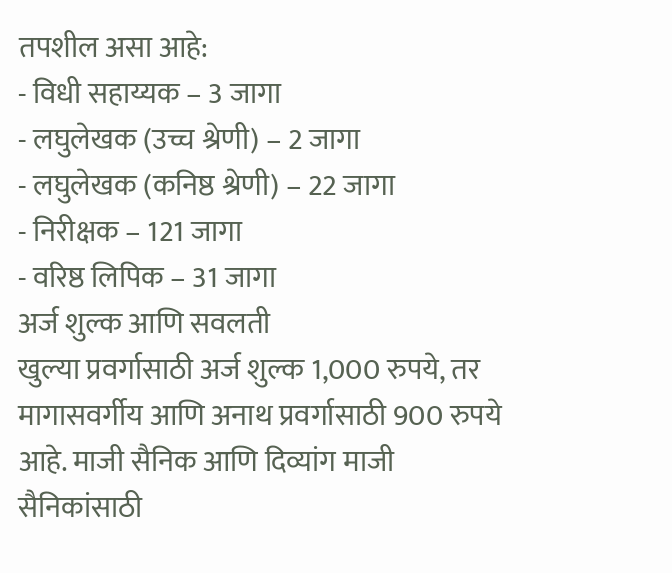तपशील असा आहे:
- विधी सहाय्यक – 3 जागा
- लघुलेखक (उच्च श्रेणी) – 2 जागा
- लघुलेखक (कनिष्ठ श्रेणी) – 22 जागा
- निरीक्षक – 121 जागा
- वरिष्ठ लिपिक – 31 जागा
अर्ज शुल्क आणि सवलती
खुल्या प्रवर्गासाठी अर्ज शुल्क 1,000 रुपये, तर मागासवर्गीय आणि अनाथ प्रवर्गासाठी 900 रुपये आहे. माजी सैनिक आणि दिव्यांग माजी सैनिकांसाठी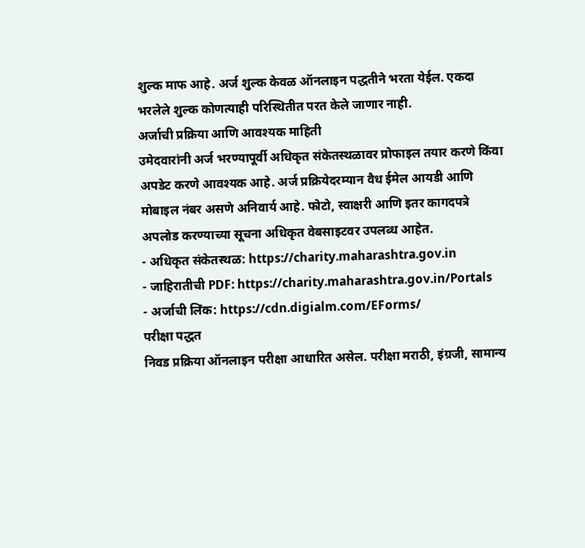शुल्क माफ आहे. अर्ज शुल्क केवळ ऑनलाइन पद्धतीने भरता येईल. एकदा भरलेले शुल्क कोणत्याही परिस्थितीत परत केले जाणार नाही.
अर्जाची प्रक्रिया आणि आवश्यक माहिती
उमेदवारांनी अर्ज भरण्यापूर्वी अधिकृत संकेतस्थळावर प्रोफाइल तयार करणे किंवा अपडेट करणे आवश्यक आहे. अर्ज प्रक्रियेदरम्यान वैध ईमेल आयडी आणि मोबाइल नंबर असणे अनिवार्य आहे. फोटो, स्वाक्षरी आणि इतर कागदपत्रे अपलोड करण्याच्या सूचना अधिकृत वेबसाइटवर उपलब्ध आहेत.
- अधिकृत संकेतस्थळ: https://charity.maharashtra.gov.in
- जाहिरातीची PDF: https://charity.maharashtra.gov.in/Portals
- अर्जाची लिंक: https://cdn.digialm.com/EForms/
परीक्षा पद्धत
निवड प्रक्रिया ऑनलाइन परीक्षा आधारित असेल. परीक्षा मराठी, इंग्रजी, सामान्य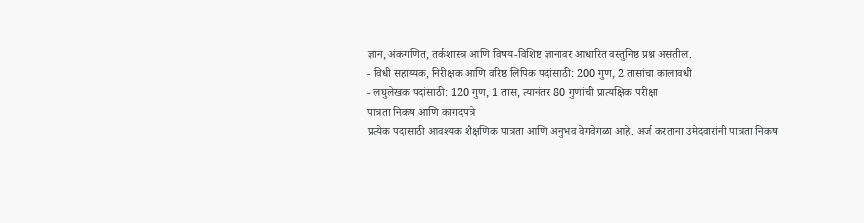ज्ञान, अंकगणित, तर्कशास्त्र आणि विषय-विशिष्ट ज्ञानावर आधारित वस्तुनिष्ठ प्रश्न असतील.
- विधी सहाय्यक, निरीक्षक आणि वरिष्ठ लिपिक पदांसाठी: 200 गुण, 2 तासांचा कालावधी
- लघुलेखक पदांसाठी: 120 गुण, 1 तास, त्यानंतर 80 गुणांची प्रात्यक्षिक परीक्षा
पात्रता निकष आणि कागदपत्रे
प्रत्येक पदासाठी आवश्यक शैक्षणिक पात्रता आणि अनुभव वेगवेगळा आहे. अर्ज करताना उमेदवारांनी पात्रता निकष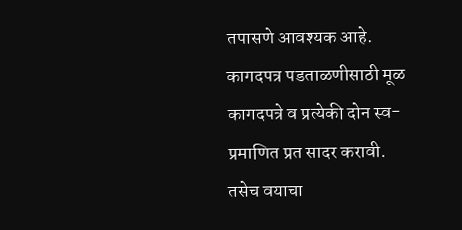तपासणे आवश्यक आहे. कागदपत्र पडताळणीसाठी मूळ कागदपत्रे व प्रत्येकी दोन स्व-प्रमाणित प्रत सादर करावी. तसेच वयाचा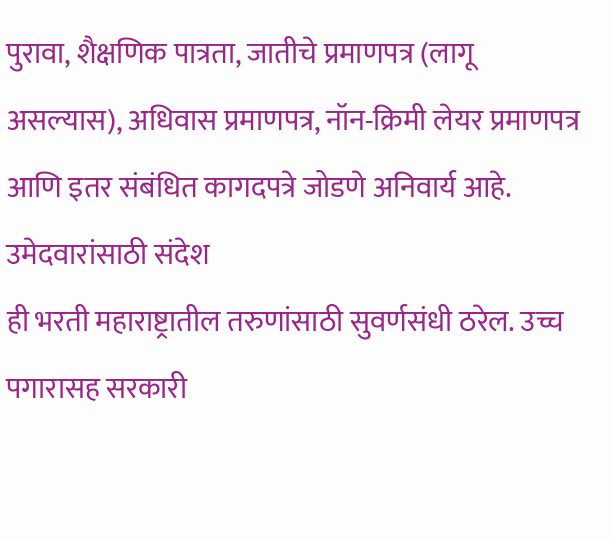पुरावा, शैक्षणिक पात्रता, जातीचे प्रमाणपत्र (लागू असल्यास), अधिवास प्रमाणपत्र, नॉन-क्रिमी लेयर प्रमाणपत्र आणि इतर संबंधित कागदपत्रे जोडणे अनिवार्य आहे.
उमेदवारांसाठी संदेश
ही भरती महाराष्ट्रातील तरुणांसाठी सुवर्णसंधी ठरेल. उच्च पगारासह सरकारी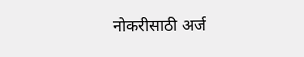नोकरीसाठी अर्ज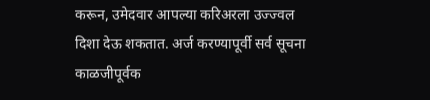करून, उमेदवार आपल्या करिअरला उज्ज्वल दिशा देऊ शकतात. अर्ज करण्यापूर्वी सर्व सूचना काळजीपूर्वक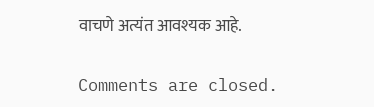वाचणे अत्यंत आवश्यक आहे.

Comments are closed.